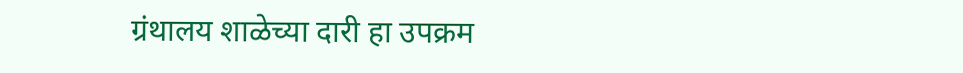ग्रंथालय शाळेच्या दारी हा उपक्रम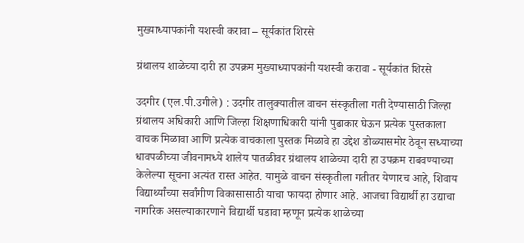मुख्याध्यापकांनी यशस्वी करावा – सूर्यकांत शिरसे

ग्रंथालय शाळेच्या दारी हा उपक्रम मुख्याध्यापकांनी यशस्वी करावा - सूर्यकांत शिरसे

उदगीर (एल.पी.उगीले) : उदगीर तालुक्यातील वाचन संस्कृतीला गती देण्यासाठी जिल्हा ग्रंथालय अधिकारी आणि जिल्हा शिक्षणाधिकारी यांनी पुढाकार घेऊन प्रत्येक पुस्तकाला वाचक मिळावा आणि प्रत्येक वाचकाला पुस्तक मिळावे हा उद्देश डोळ्यासमोर ठेवून सध्याच्या धावपळीच्या जीवनामध्ये शालेय पातळीवर ग्रंथालय शाळेच्या दारी हा उपक्रम राबवण्याच्या केलेल्या सूचना अत्यंत रास्त आहेत. यामुळे वाचन संस्कृतीला गतीतर येणारच आहे, शिवाय विद्यार्थ्यांच्या सर्वांगीण विकासासाठी याचा फायदा होणार आहे. आजचा विद्यार्थी हा उद्याचा नागरिक असल्याकारणाने विद्यार्थी घडावा म्हणून प्रत्येक शाळेच्या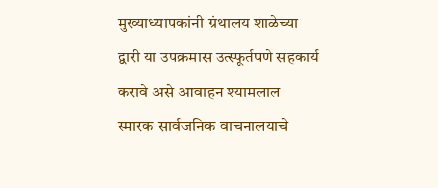मुख्याध्यापकांनी ग्रंथालय शाळेच्या द्वारी या उपक्रमास उत्स्फूर्तपणे सहकार्य करावे असे आवाहन श्यामलाल स्मारक सार्वजनिक वाचनालयाचे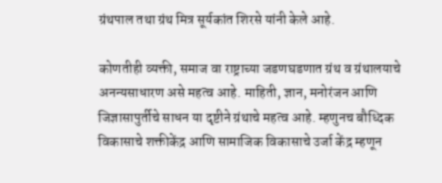ग्रंथपाल तथा ग्रंथ मित्र सूर्यकांत शिरसे यांनी केले आहे.

कोणतीही व्यक्ती, समाज वा राष्ट्राच्या जडणघडणात ग्रंथ व ग्रंथालयाचे अनन्यसाधारण असे महत्व आहे. माहिती, ज्ञान, मनोरंजन आणि जिज्ञासापुर्तीचे साधन या दृष्टीने ग्रंथाचे महत्व आहे. म्हणुनच बौध्दिक विकासाचे शक्तीकेंद्र आणि सामाजिक विकासाचे उर्जा केंद्र म्हणून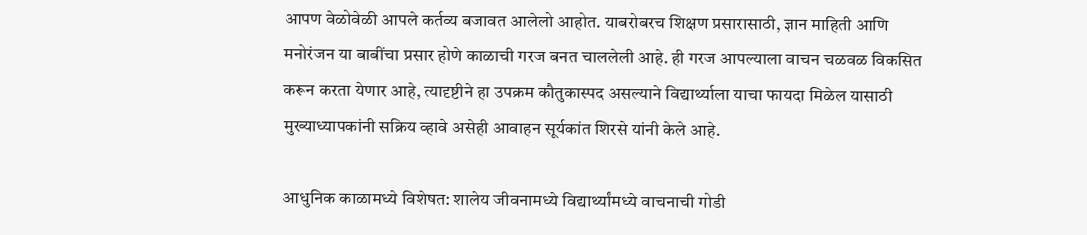आपण वेळोवेळी आपले कर्तव्य बजावत आलेलो आहोत. याबरोबरच शिक्षण प्रसारासाठी, ज्ञान माहिती आणि मनोरंजन या बाबींचा प्रसार होणे काळाची गरज बनत चाललेली आहे. ही गरज आपल्याला वाचन चळवळ विकसित करून करता येणार आहे, त्यादृष्टीने हा उपक्रम कौतुकास्पद असल्याने विद्यार्थ्याला याचा फायदा मिळेल यासाठी मुख्याध्यापकांनी सक्रिय व्हावे असेही आवाहन सूर्यकांत शिरसे यांनी केले आहे.

आधुनिक काळामध्ये विशेषत: शालेय जीवनामध्ये विद्यार्थ्यांमध्ये वाचनाची गोडी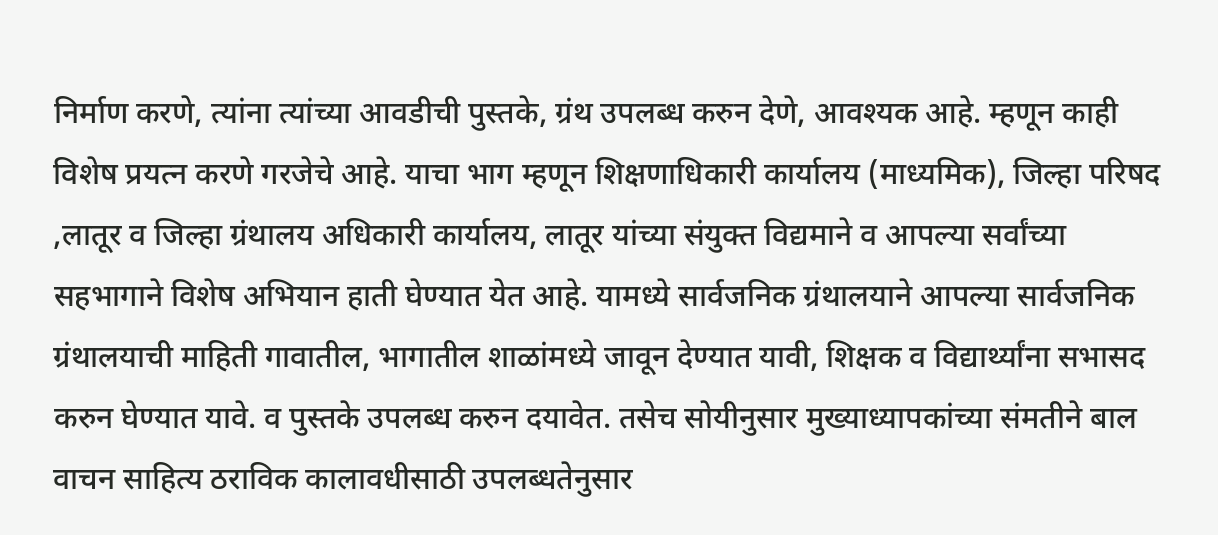निर्माण करणे, त्यांना त्यांच्या आवडीची पुस्तके, ग्रंथ उपलब्ध करुन देणे, आवश्यक आहे. म्हणून काही विशेष प्रयत्न करणे गरजेचे आहे. याचा भाग म्हणून शिक्षणाधिकारी कार्यालय (माध्यमिक), जिल्हा परिषद ,लातूर व जिल्हा ग्रंथालय अधिकारी कार्यालय, लातूर यांच्या संयुक्त विद्यमाने व आपल्या सर्वांच्या सहभागाने विशेष अभियान हाती घेण्यात येत आहे. यामध्ये सार्वजनिक ग्रंथालयाने आपल्या सार्वजनिक ग्रंथालयाची माहिती गावातील, भागातील शाळांमध्ये जावून देण्यात यावी, शिक्षक व विद्यार्थ्यांना सभासद करुन घेण्यात यावे. व पुस्तके उपलब्ध करुन दयावेत. तसेच सोयीनुसार मुख्याध्यापकांच्या संमतीने बाल वाचन साहित्य ठराविक कालावधीसाठी उपलब्धतेनुसार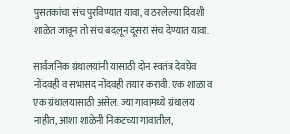पुसतकांचा संच पुरविण्यात यावा, व ठरलेल्या दिवशी शाळेत जावून तो संच बदलून दूसरा संच देण्यात यावा.

सार्वजनिक ग्रंथालयांनी यासाठी दोन स्वतंत्र देवघेव नोंदवही व सभासद नोंदवही तयार करावी. एक शाळा व एक ग्रंथालयासाठी असेल. ज्या गावामध्ये ग्रंथालय नाहीत, आशा शाळेनी निकटच्या गावातील,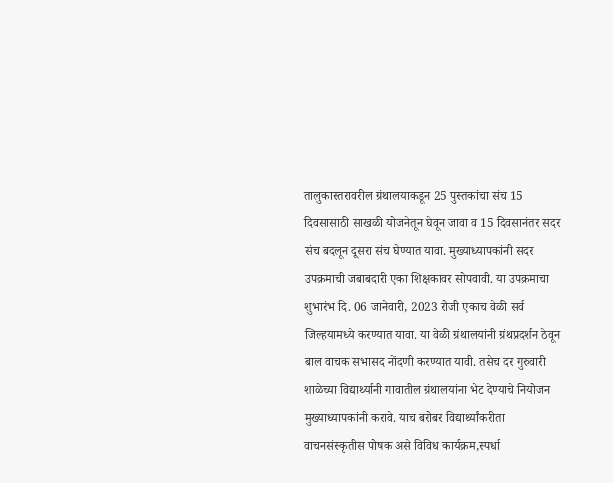तालुकास्तरावरील ग्रंथालयाकडून 25 पुस्तकांचा संच 15 दिवसासाठी साखळी योजनेतून घेवून जावा व 15 दिवसानंतर सदर संच बदलून दूसरा संच घेण्यात यावा. मुख्याध्यापकांनी सदर उपक्रमाची जबाबदारी एका शिक्षकावर सोपवावी. या उपक्रमाचा शुभारंभ दि. 06 जानेवारी, 2023 रोजी एकाच वेळी सर्व जिल्हयामध्ये करण्यात यावा. या वेळी ग्रंथालयांनी ग्रंथप्रदर्शन ठेवून बाल वाचक सभासद नोंदणी करण्यात यावी. तसेच दर गुरुवारी शाळेच्या विद्यार्थ्यानी गावातील ग्रंथालयांना भेट देण्याचे नियोजन मुख्याध्यापकांनी करावे. याच बरोबर विद्यार्थ्यांकरीता वाचनसंस्कृतीस पोषक असे विविध कार्यक्रम,स्पर्धा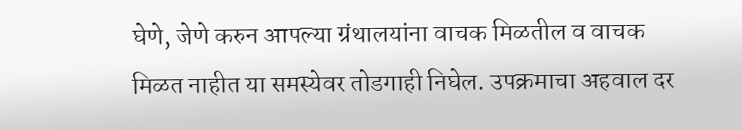घेणे, जेणे करुन आपल्या ग्रंथालयांना वाचक मिळतील व वाचक मिळत नाहीत या समस्येवर तोडगाही निघेल. उपक्रमाचा अहवाल दर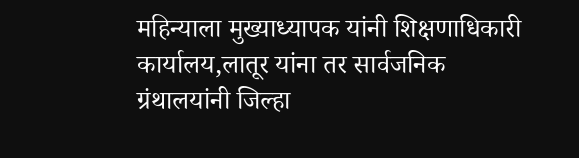महिन्याला मुख्याध्यापक यांनी शिक्षणाधिकारी कार्यालय,लातूर यांना तर सार्वजनिक ग्रंथालयांनी जिल्हा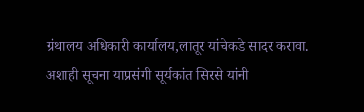ग्रंथालय अधिकारी कार्यालय,लातूर यांचेकडे सादर करावा. अशाही सूचना याप्रसंगी सूर्यकांत सिरसे यांनी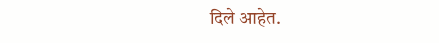दिले आहेत.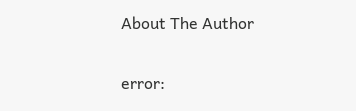About The Author

error: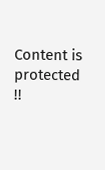Content is protected !!